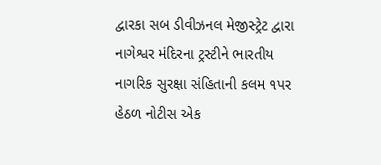દ્વારકા સબ ડીવીઝનલ મેજીસ્ટ્રેટ દ્વારા નાગેશ્વર મંદિરના ટ્રસ્ટીને ભારતીય નાગરિક સુરક્ષા સંહિતાની કલમ ૧પર હેઠળ નોટીસ એક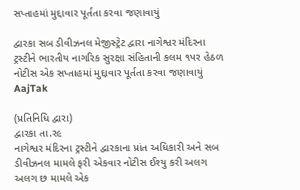સપ્તાહમાં મુદ્દાવાર પૂર્તતા કરવા જણાવાયું

દ્વારકા સબ ડીવીઝનલ મેજીસ્ટ્રેટ દ્વારા નાગેશ્વર મંદિરના ટ્રસ્ટીને ભારતીય નાગરિક સુરક્ષા સંહિતાની કલમ ૧પર હેઠળ નોટીસ એક સપ્તાહમાં મુદ્દાવાર પૂર્તતા કરવા જણાવાયું
AajTak

(પ્રતિનિધિ દ્વારા)
દ્વારકા તા.ર૯
નાગેશ્વર મંદિરના ટ્રસ્ટીને દ્વારકાના પ્રાંત અધિકારી અને સબ ડીવીઝનલ મામલે ફરી એકવાર નોટીસ ઈશ્યુ કરી અલગ અલગ છ મામલે એક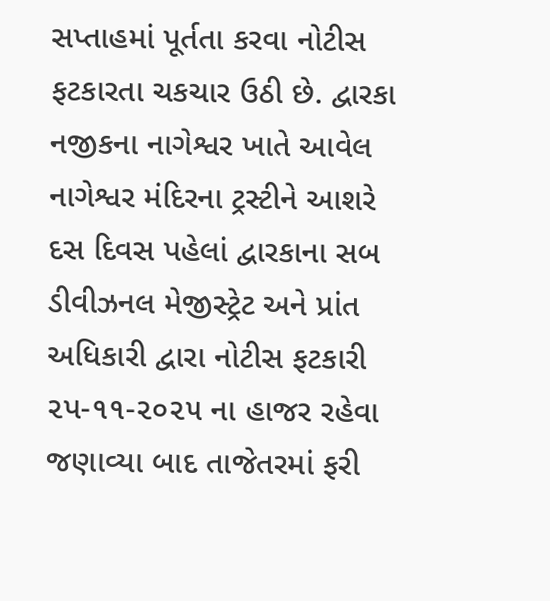સપ્તાહમાં પૂર્તતા કરવા નોટીસ ફટકારતા ચકચાર ઉઠી છે. દ્વારકા નજીકના નાગેશ્વર ખાતે આવેલ નાગેશ્વર મંદિરના ટ્રસ્ટીને આશરે દસ દિવસ પહેલાં દ્વારકાના સબ ડીવીઝનલ મેજીસ્ટ્રેટ અને પ્રાંત અધિકારી દ્વારા નોટીસ ફટકારી ૨પ-૧૧-૨૦૨૫ ના હાજર રહેવા જણાવ્યા બાદ તાજેતરમાં ફરી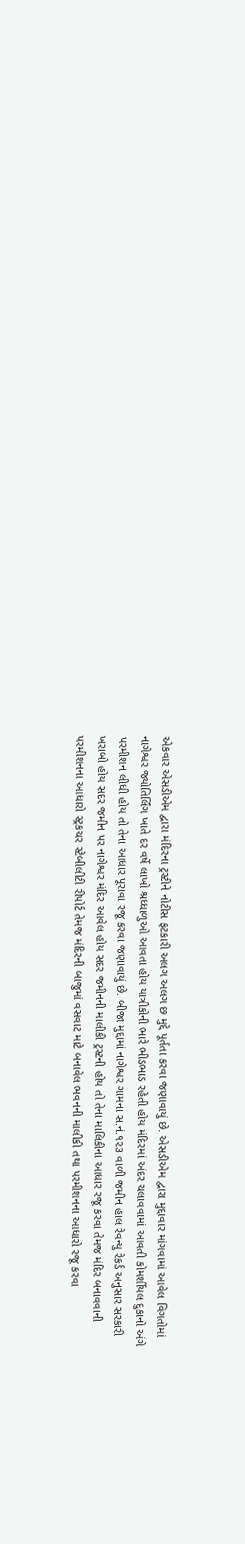એકવાર એસડીએમ દ્વારા મંદિરના ટ્રસ્ટીને નોટીસ ફટકારી અલગ અલગ છ મુદ્દે પૂર્તતા કરવા જણાવાયું છે. એસડીએમ દ્વારા મુદ્દાવાર માંગવામાં આવેલ વિગતોમાં નાગેશ્વર જ્યોતિર્લિંગ ખાતે દર વર્ષે લાખો શ્રધ્ધાળુઓ આવતા હોય યાત્રીકોની ભારે ભીડભાડ રહેતી હોય મંદિરમાં અંદર ચલાવવામાં આવતી કોમર્શીયલ દુકાનો અંગે પરમીશન લીધી હોય તો તેના આધાર પૂરાવા રજૂ કરવા જણાવાયું છે. બીજા મુદ્દામાં નાગેશ્વર ગામના સ.નં.૧૨૩ વાળી જમીન હાલ રેવન્યુ રેકર્ડ અનુસાર સરકારી ખરાબો હોય સદર જમીન પર નાગેશ્વર મંદિર આવેલ હોય સદર જમીનની માલીકી ટ્રસ્ટની હોય તો તેના માલિકીના આધાર રજૂ કરવા તેમજ મંદિર બનાવવાની પરમીશનના આધારો સ્ટ્રકચર સ્ટેબીલીટી રીપોર્ટ તેમજ મંદિરની બાજુમાં વસવાટ માટે બનાવેલ ભવનની માલીકી તથા પરમીશનના આધારો રજૂ કરવા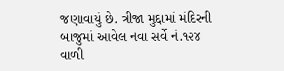જણાવાયું છે. ત્રીજા મુદ્દામાં મંદિરની બાજુમાં આવેલ નવા સર્વે નં.૧૨૪ વાળી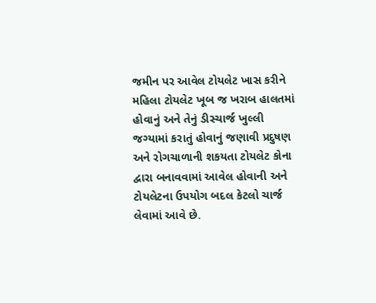જમીન પર આવેલ ટોયલેટ ખાસ કરીને મહિલા ટોયલેટ ખૂબ જ ખરાબ હાલતમાં હોવાનું અને તેનું ડીસ્ચાર્જ ખુલ્લી જગ્યામાં કરાતું હોવાનું જણાવી પ્રદુષણ અને રોગચાળાની શકયતા ટોયલેટ કોના દ્વારા બનાવવામાં આવેલ હોવાની અને ટોયલેટના ઉપયોગ બદલ કેટલો ચાર્જ લેવામાં આવે છે.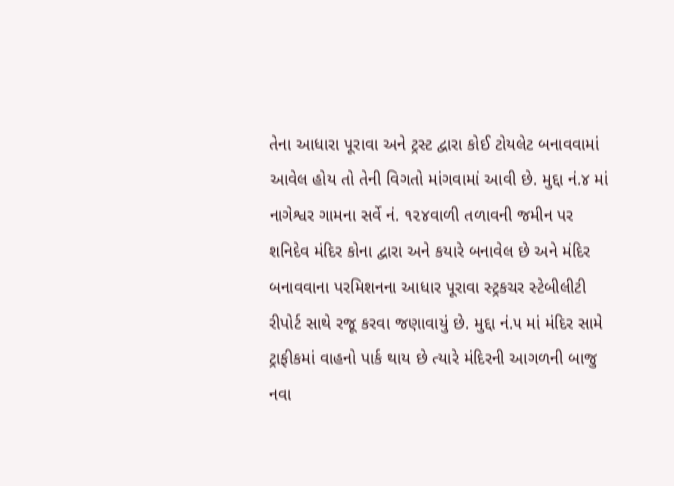તેના આધારા પૂરાવા અને ટ્રસ્ટ દ્વારા કોઈ ટોયલેટ બનાવવામાં આવેલ હોય તો તેની વિગતો માંગવામાં આવી છે. મુદ્દા નં.૪ માં નાગેશ્વર ગામના સર્વે નં. ૧૨૪વાળી તળાવની જમીન પર શનિદેવ મંદિર કોના દ્વારા અને કયારે બનાવેલ છે અને મંદિર બનાવવાના પરમિશનના આધાર પૂરાવા સ્ટ્રકચર સ્ટેબીલીટી રીપોર્ટ સાથે રજૂ કરવા જણાવાયું છે. મુદ્દા નં.૫ માં મંદિર સામે ટ્રાફીકમાં વાહનો પાર્ક થાય છે ત્યારે મંદિરની આગળની બાજુ નવા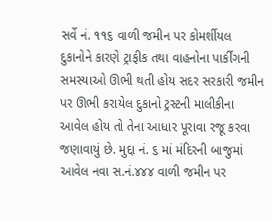સર્વે નં. ૧૧૬ વાળી જમીન પર કોમર્શીયલ દુકાનોને કારણે ટ્રાફીક તથા વાહનોના પાર્કીંગની સમસ્યાઓ ઊભી થતી હોય સદર સરકારી જમીન પર ઊભી કરાયેલ દુકાનો ટ્રસ્ટની માલીકીના આવેલ હોય તો તેના આધાર પૂરાવા રજૂ કરવા જણાવાયું છે. મુદ્દા નં. ૬ માં મંદિરની બાજુમાં આવેલ નવા સ.નં.૪૪૪ વાળી જમીન પર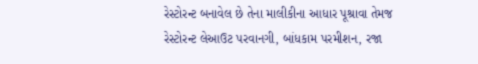રેસ્ટોરન્ટ બનાવેલ છે તેના માલીકીના આધાર પૂશ્રાવા તેમજ રેસ્ટોરન્ટ લેઆઉટ પરવાનગી, બાંધકામ પરમીશન, રજા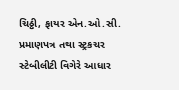ચિઠ્ઠી, ફાયર એન.ઓ.સી. પ્રમાણપત્ર તથા સ્ટ્રકચર સ્ટેબીલીટી વિગેરે આધાર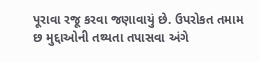પૂરાવા રજૂ કરવા જણાવાયું છે. ઉપરોકત તમામ છ મુદ્દાઓની તથ્યતા તપાસવા અંગે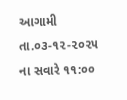આગામી તા.૦૩-૧૨-૨૦૨૫ ના સવારે ૧૧:૦૦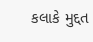કલાકે મુદ્દત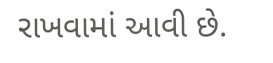રાખવામાં આવી છે.